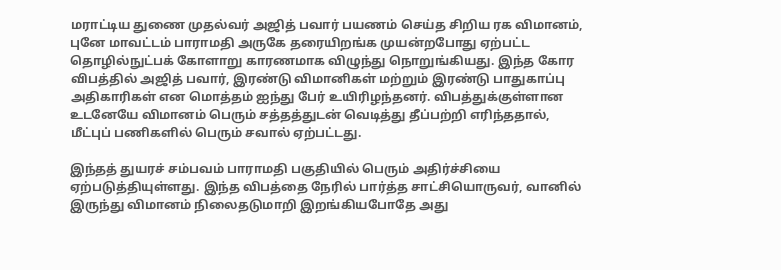மராட்டிய துணை முதல்வர் அஜித் பவார் பயணம் செய்த சிறிய ரக விமானம், புனே மாவட்டம் பாராமதி அருகே தரையிறங்க முயன்றபோது ஏற்பட்ட தொழில்நுட்பக் கோளாறு காரணமாக விழுந்து நொறுங்கியது. இந்த கோர விபத்தில் அஜித் பவார், இரண்டு விமானிகள் மற்றும் இரண்டு பாதுகாப்பு அதிகாரிகள் என மொத்தம் ஐந்து பேர் உயிரிழந்தனர். விபத்துக்குள்ளான உடனேயே விமானம் பெரும் சத்தத்துடன் வெடித்து தீப்பற்றி எரிந்ததால், மீட்புப் பணிகளில் பெரும் சவால் ஏற்பட்டது.

இந்தத் துயரச் சம்பவம் பாராமதி பகுதியில் பெரும் அதிர்ச்சியை ஏற்படுத்தியுள்ளது. இந்த விபத்தை நேரில் பார்த்த சாட்சியொருவர், வானில் இருந்து விமானம் நிலைதடுமாறி இறங்கியபோதே அது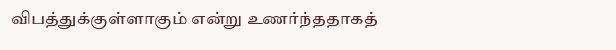விபத்துக்குள்ளாகும் என்று உணர்ந்ததாகத்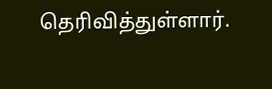தெரிவித்துள்ளார்.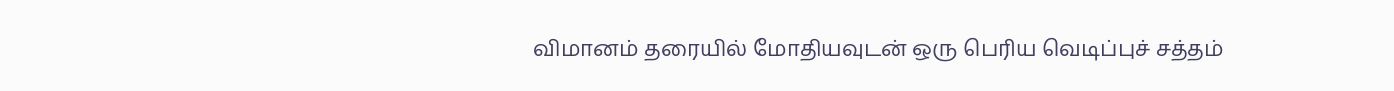விமானம் தரையில் மோதியவுடன் ஒரு பெரிய வெடிப்புச் சத்தம்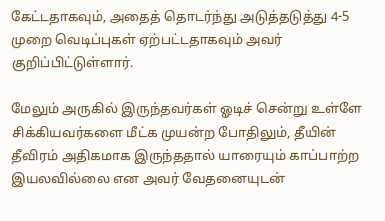கேட்டதாகவும், அதைத் தொடர்ந்து அடுத்தடுத்து 4-5 முறை வெடிப்புகள் ஏற்பட்டதாகவும் அவர் குறிப்பிட்டுள்ளார்.

மேலும் அருகில் இருந்தவர்கள் ஓடிச் சென்று உள்ளே சிக்கியவர்களை மீட்க முயன்ற போதிலும், தீயின் தீவிரம் அதிகமாக இருந்ததால் யாரையும் காப்பாற்ற இயலவில்லை என அவர் வேதனையுடன்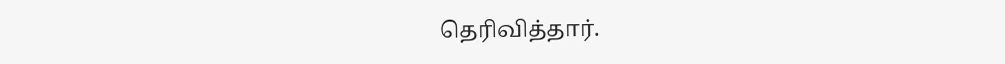தெரிவித்தார்.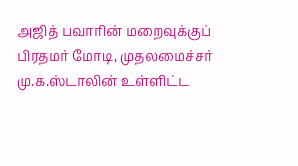அஜித் பவாரின் மறைவுக்குப் பிரதமர் மோடி, முதலமைச்சர் மு.க.ஸ்டாலின் உள்ளிட்ட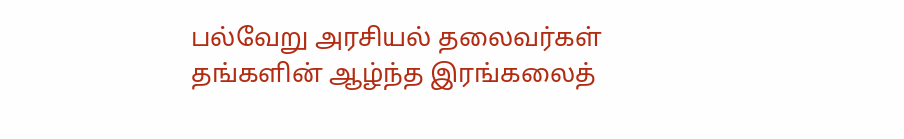பல்வேறு அரசியல் தலைவர்கள் தங்களின் ஆழ்ந்த இரங்கலைத்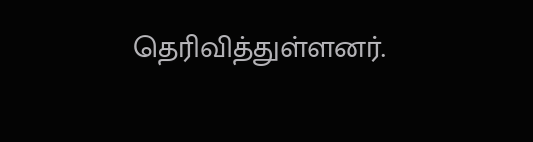தெரிவித்துள்ளனர்.